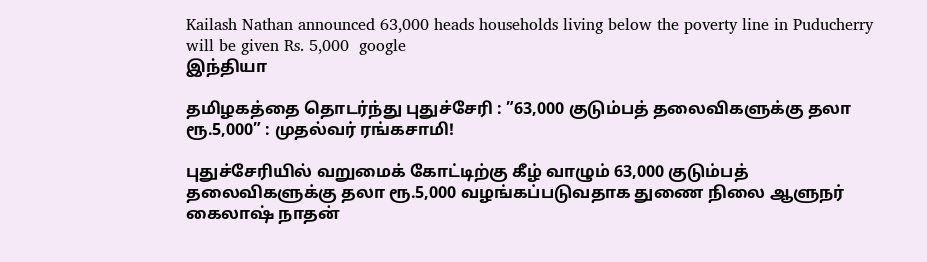Kailash Nathan announced 63,000 heads households living below the poverty line in Puducherry will be given Rs. 5,000  google
இந்தியா

தமிழகத்தை தொடர்ந்து புதுச்சேரி : ”63,000 குடும்பத் தலைவிகளுக்கு தலா ரூ.5,000” : முதல்வர் ரங்கசாமி!

புதுச்சேரியில் வறுமைக் கோட்டிற்கு கீழ் வாழும் 63,000 குடும்பத் தலைவிகளுக்கு தலா ரூ.5,000 வழங்கப்படுவதாக துணை நிலை ஆளுநர் கைலாஷ் நாதன்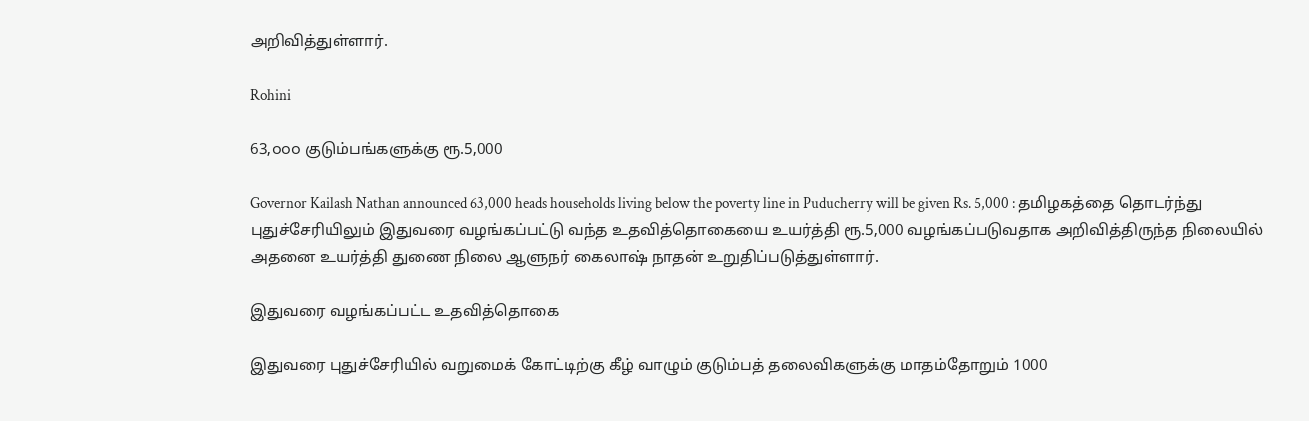அறிவித்துள்ளார்.

Rohini

63,௦௦௦ குடும்பங்களுக்கு ரூ.5,000

Governor Kailash Nathan announced 63,000 heads households living below the poverty line in Puducherry will be given Rs. 5,000 : தமிழகத்தை தொடர்ந்து புதுச்சேரியிலும் இதுவரை வழங்கப்பட்டு வந்த உதவித்தொகையை உயர்த்தி ரூ.5,000 வழங்கப்படுவதாக அறிவித்திருந்த நிலையில் அதனை உயர்த்தி துணை நிலை ஆளுநர் கைலாஷ் நாதன் உறுதிப்படுத்துள்ளார்.

இதுவரை வழங்கப்பட்ட உதவித்தொகை

இதுவரை புதுச்சேரியில் வறுமைக் கோட்டிற்கு கீழ் வாழும் குடும்பத் தலைவிகளுக்கு மாதம்தோறும் 1000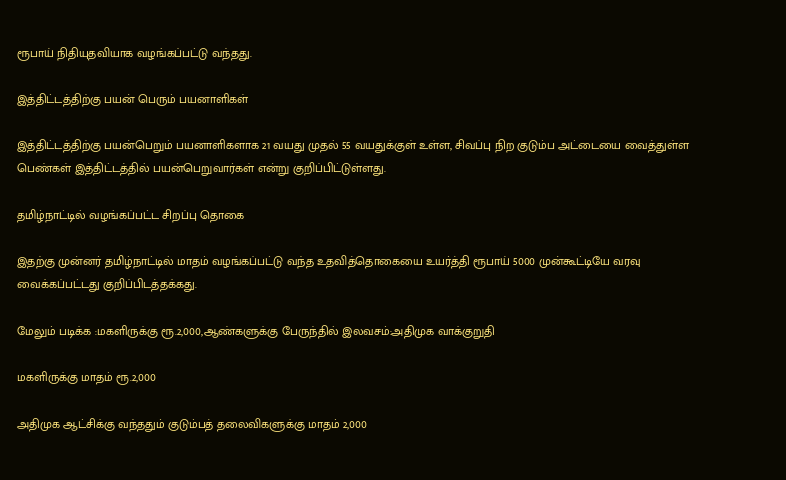ரூபாய் நிதியுதவியாக வழங்கப்பட்டு வந்தது.

இத்திட்டத்திற்கு பயன் பெரும் பயனாளிகள்

இத்திட்டத்திற்கு பயன்பெறும் பயனாளிகளாக 21 வயது முதல் 55 வயதுக்குள் உள்ள, சிவப்பு நிற குடும்ப அட்டையை வைத்துள்ள பெண்கள் இத்திட்டத்தில் பயன்பெறுவார்கள் என்று குறிப்பிட்டுள்ளது.

தமிழ்நாட்டில் வழங்கப்பட்ட சிறப்பு தொகை

இதற்கு முன்னர் தமிழ்நாட்டில் மாதம் வழங்கப்பட்டு வந்த உதவித்தொகையை உயர்த்தி ரூபாய் 5000 முன்கூட்டியே வரவு வைக்கப்பட்டது குறிப்பிடத்தக்கது.

மேலும் படிக்க :மகளிருக்கு ரூ.2,000,ஆண்களுக்கு பேருந்தில் இலவசம்:அதிமுக வாக்குறுதி

மகளிருக்கு மாதம் ரூ.2,000

அதிமுக ஆட்சிக்கு வந்ததும் குடும்பத் தலைவிகளுக்கு மாதம் 2,000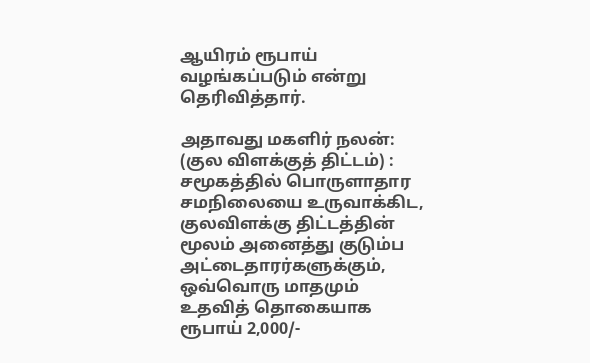ஆயிரம் ரூபாய் வழங்கப்படும் என்று தெரிவித்தார்.

அதாவது மகளிர் நலன்: (குல விளக்குத் திட்டம்) : சமூகத்தில் பொருளாதார சமநிலையை உருவாக்கிட, குலவிளக்கு திட்டத்தின் மூலம் அனைத்து குடும்ப அட்டைதாரர்களுக்கும், ஒவ்வொரு மாதமும் உதவித் தொகையாக ரூபாய் 2,000/-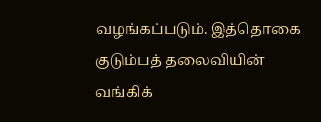வழங்கப்படும். இத்தொகை குடும்பத் தலைவியின் வங்கிக்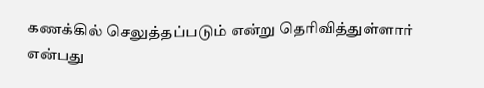கணக்கில் செலுத்தப்படும் என்று தெரிவித்துள்ளார் என்பது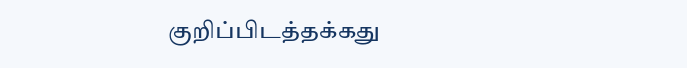குறிப்பிடத்தக்கது